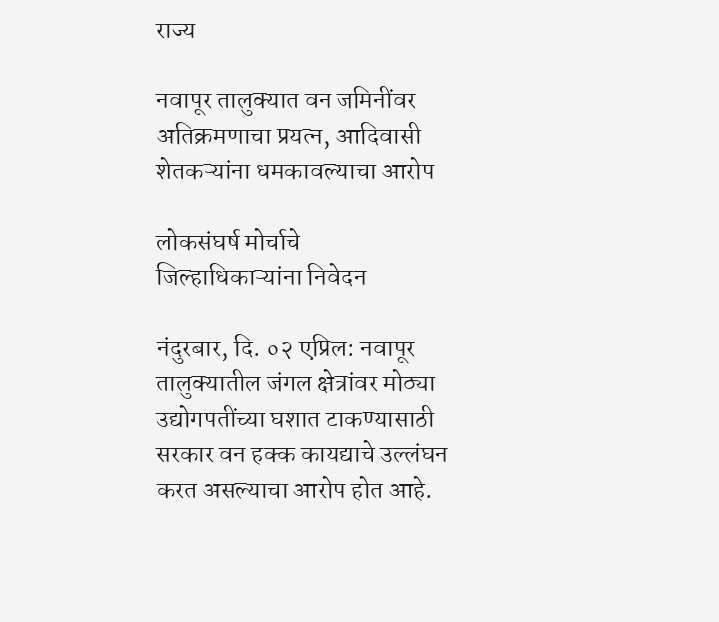राज्य

नवापूर तालुक्यात वन जमिनींवर अतिक्रमणाचा प्रयत्न, आदिवासी शेतकऱ्यांना धमकावल्याचा आरोप

लोकसंघर्ष मोर्चाचे जिल्हाधिकाऱ्यांना निवेदन

नंदुरबार, दि. ०२ एप्रिल: नवापूर तालुक्यातील जंगल क्षेत्रांवर मोठ्या उद्योगपतींच्या घशात टाकण्यासाठी सरकार वन हक्क कायद्याचे उल्लंघन करत असल्याचा आरोप होत आहे.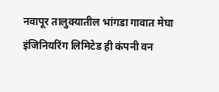नवापूर तालुक्यातील भांगडा गावात मेघा इंजिनियरिंग लिमिटेड ही कंपनी वन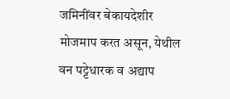जमिनींवर बेकायदेशीर मोजमाप करत असून, येथील वन पट्टेधारक व अद्याप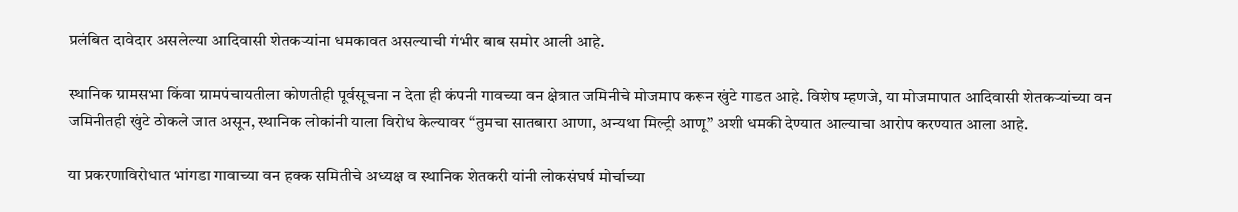प्रलंबित दावेदार असलेल्या आदिवासी शेतकऱ्यांना धमकावत असल्याची गंभीर बाब समोर आली आहे.

स्थानिक ग्रामसभा किंवा ग्रामपंचायतीला कोणतीही पूर्वसूचना न देता ही कंपनी गावच्या वन क्षेत्रात जमिनीचे मोजमाप करून खुंटे गाडत आहे. विशेष म्हणजे, या मोजमापात आदिवासी शेतकऱ्यांच्या वन जमिनीतही खुंटे ठोकले जात असून, स्थानिक लोकांनी याला विरोध केल्यावर “तुमचा सातबारा आणा, अन्यथा मिल्ट्री आणू” अशी धमकी देण्यात आल्याचा आरोप करण्यात आला आहे.

या प्रकरणाविरोधात भांगडा गावाच्या वन हक्क समितीचे अध्यक्ष व स्थानिक शेतकरी यांनी लोकसंघर्ष मोर्चाच्या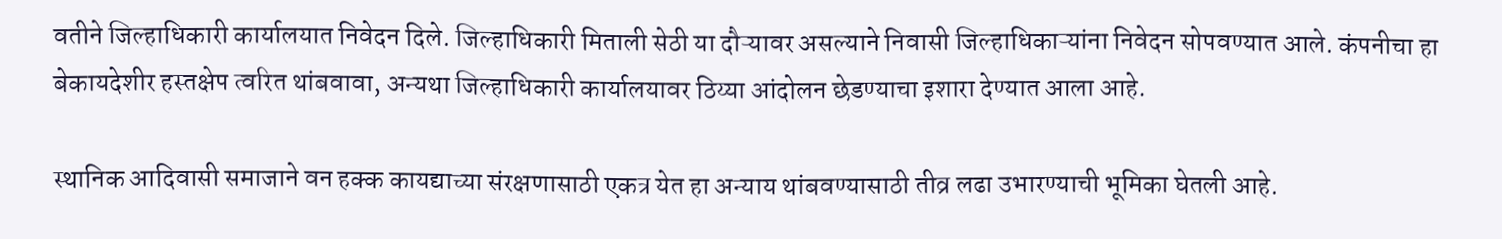वतीने जिल्हाधिकारी कार्यालयात निवेदन दिले. जिल्हाधिकारी मिताली सेठी या दौऱ्यावर असल्याने निवासी जिल्हाधिकाऱ्यांना निवेदन सोपवण्यात आले. कंपनीचा हा बेकायदेशीर हस्तक्षेप त्वरित थांबवावा, अन्यथा जिल्हाधिकारी कार्यालयावर ठिय्या आंदोलन छेडण्याचा इशारा देण्यात आला आहे.

स्थानिक आदिवासी समाजाने वन हक्क कायद्याच्या संरक्षणासाठी एकत्र येत हा अन्याय थांबवण्यासाठी तीव्र लढा उभारण्याची भूमिका घेतली आहे.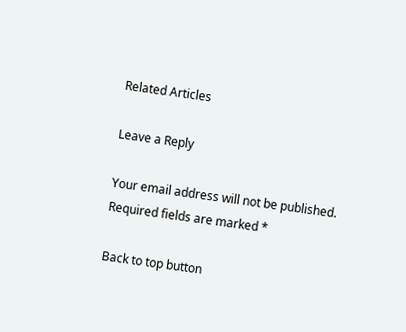Related Articles

Leave a Reply

Your email address will not be published. Required fields are marked *

Back to top button